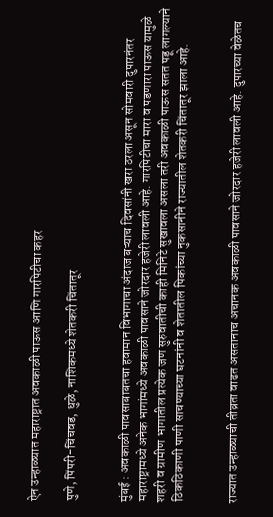ऐन उन्हाळ्यात महाराष्ट्रात अवकाळी पाऊस आणि गारपिटीचा कहर

पुणे, पिंपरी-चिंचवड, धुळे, नाशिकमध्ये शेतकरी चिंतातूर


मुंबई : अवकाळी पावसाबाबतचा हवामान विभागाचा अंदाज बऱ्याच दिवसांनी खरा ठरला असून सोमवारी दुपारनंतर महाराष्ट्रामध्ये अनेक भागांमध्ये अवकाळी पावसाने जोरदार हजेरी लावली आहे. गारपिटीचा मारा व पडणारा पाऊस यामुळे शहरी व ग्रामीण भागातील प्रत्येक जण सुरुवातीची काही मिनिटे सुखावला असला तरी अवकाळी पाऊस सतत पडू लागल्याने ठिकठिकाणी पाणी साचण्याच्या घटनांनी व शेतातील पिकांच्या नुकसानीने राज्यातील शेतकरी चिंतातूर झाला आहे.


राज्यात उन्हाळ्याची तीव्रता वाढत असतानाच अचानक अवकाळी पावसाने जोरदार हजेरी लावली आहे. दुपारच्या वेळेतच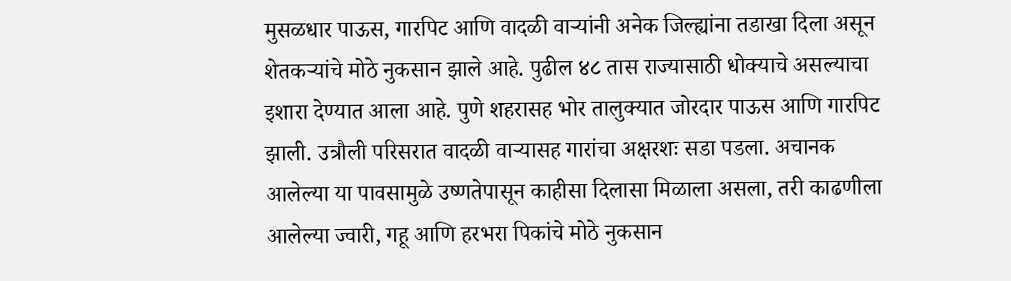मुसळधार पाऊस, गारपिट आणि वादळी वाऱ्यांनी अनेक जिल्ह्यांना तडाखा दिला असून शेतकऱ्यांचे मोठे नुकसान झाले आहे. पुढील ४८ तास राज्यासाठी धोक्याचे असल्याचा इशारा देण्यात आला आहे. पुणे शहरासह भोर तालुक्यात जोरदार पाऊस आणि गारपिट झाली. उत्रौली परिसरात वादळी वाऱ्यासह गारांचा अक्षरशः सडा पडला. अचानक आलेल्या या पावसामुळे उष्णतेपासून काहीसा दिलासा मिळाला असला, तरी काढणीला आलेल्या ज्वारी, गहू आणि हरभरा पिकांचे मोठे नुकसान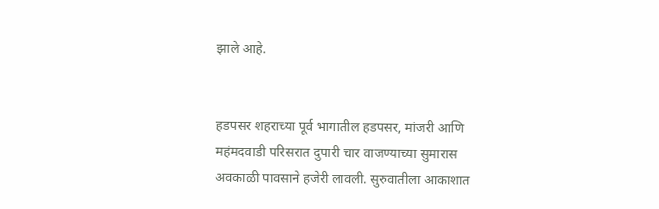झाले आहे.


हडपसर शहराच्या पूर्व भागातील हडपसर, मांजरी आणि महंमदवाडी परिसरात दुपारी चार वाजण्याच्या सुमारास अवकाळी पावसाने हजेरी लावली. सुरुवातीला आकाशात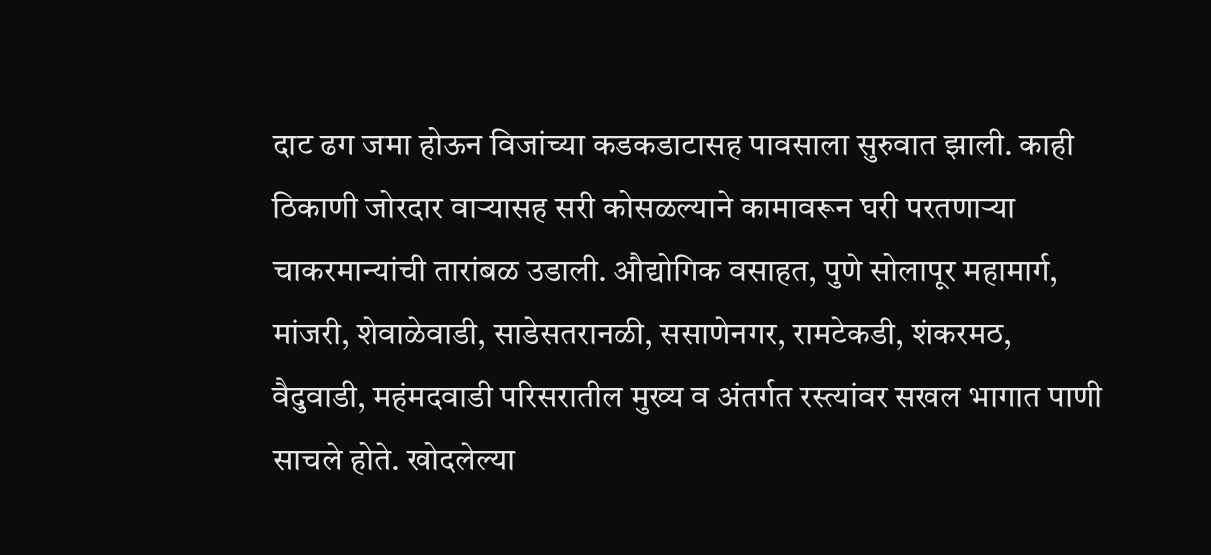दाट ढग जमा होऊन विजांच्या कडकडाटासह पावसाला सुरुवात झाली. काही ठिकाणी जोरदार वाऱ्यासह सरी कोसळल्याने कामावरून घरी परतणाऱ्या चाकरमान्यांची तारांबळ उडाली. औद्योगिक वसाहत, पुणे सोलापूर महामार्ग, मांजरी, शेवाळेवाडी, साडेसतरानळी, ससाणेनगर, रामटेकडी, शंकरमठ, वैदुवाडी, महंमदवाडी परिसरातील मुख्य व अंतर्गत रस्त्यांवर सखल भागात पाणी साचले होते. खोदलेल्या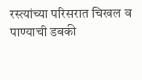रस्त्यांच्या परिसरात चिखल व पाण्याची डबकी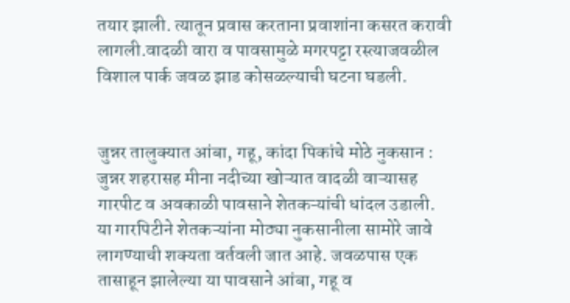तयार झाली. त्यातून प्रवास करताना प्रवाशांना कसरत करावी लागली.वादळी वारा व पावसामुळे मगरपट्टा रस्त्याजवळील विशाल पार्क जवळ झाड कोसळल्याची घटना घडली.


जुन्नर तालुक्यात आंबा, गहू, कांदा पिकांचे मोठे नुकसान : जुन्नर शहरासह मीना नदीच्या खोऱ्यात वादळी वाऱ्यासह गारपीट व अवकाळी पावसाने शेतकऱ्यांची धांदल उडाली. या गारपिटीने शेतकऱ्यांना मोठ्या नुकसानीला सामोरे जावे लागण्याची शक्यता वर्तवली जात आहे. जवळपास एक तासाहून झालेल्या या पावसाने आंबा, गहू व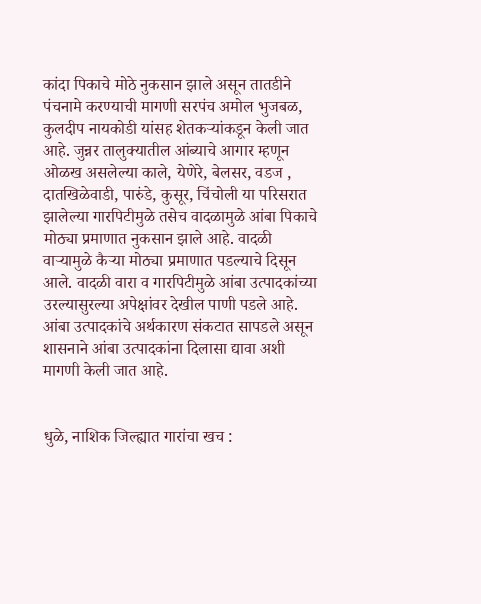कांदा पिकाचे मोठे नुकसान झाले असून तातडीने पंचनामे करण्याची मागणी सरपंच अमोल भुजबळ, कुलदीप नायकोडी यांसह शेतकऱ्यांकडून केली जात आहे. जुन्नर तालुक्यातील आंब्याचे आगार म्हणून ओळख असलेल्या काले, येणेरे, बेलसर, वडज , दातखिळेवाडी, पारुंडे, कुसूर, चिंचोली या परिसरात झालेल्या गारपिटीमुळे तसेच वादळामुळे आंबा पिकाचे मोठ्या प्रमाणात नुकसान झाले आहे. वादळी वाऱ्यामुळे कैऱ्या मोठ्या प्रमाणात पडल्याचे दिसून आले. वादळी वारा व गारपिटीमुळे आंबा उत्पादकांच्या उरल्यासुरल्या अपेक्षांवर देखील पाणी पडले आहे. आंबा उत्पादकांचे अर्थकारण संकटात सापडले असून शासनाने आंबा उत्पादकांना दिलासा द्यावा अशी मागणी केली जात आहे.


धुळे, नाशिक जिल्ह्यात गारांचा खच :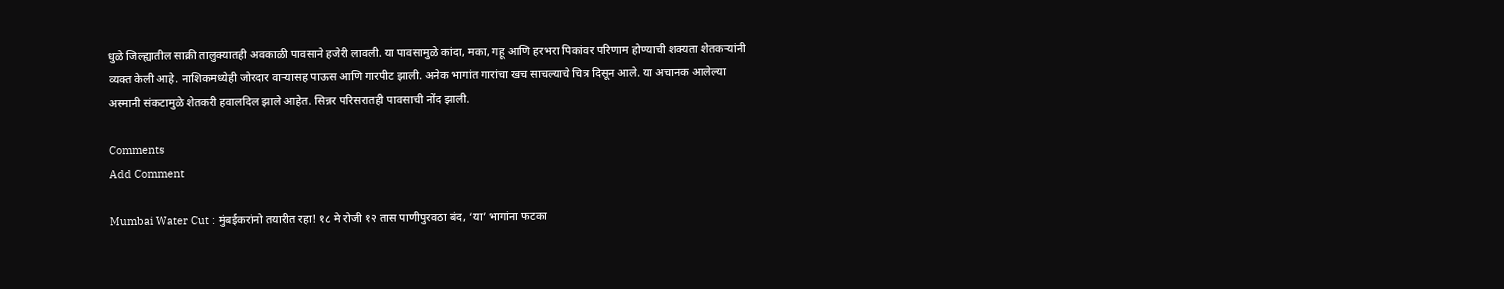धुळे जिल्ह्यातील साक्री तालुक्यातही अवकाळी पावसाने हजेरी लावली. या पावसामुळे कांदा, मका, गहू आणि हरभरा पिकांवर परिणाम होण्याची शक्यता शेतकऱ्यांनी व्यक्त केली आहे. नाशिकमध्येही जोरदार वाऱ्यासह पाऊस आणि गारपीट झाली. अनेक भागांत गारांचा खच साचल्याचे चित्र दिसून आले. या अचानक आलेल्या अस्मानी संकटामुळे शेतकरी हवालदिल झाले आहेत. सिन्नर परिसरातही पावसाची नोंद झाली.

Comments
Add Comment

Mumbai Water Cut : मुंबईकरांनो तयारीत रहा! १८ मे रोजी १२ तास पाणीपुरवठा बंद, ‘या’ भागांना फटका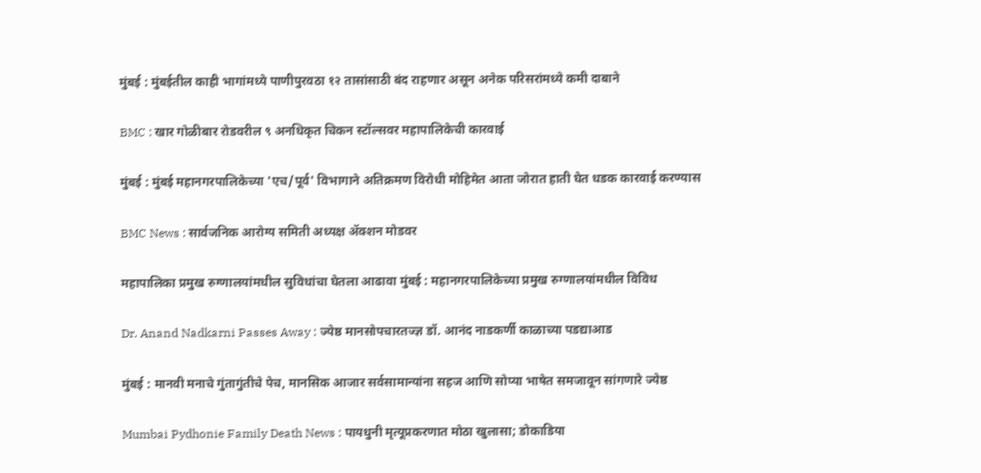मुंबई : मुंबईतील काही भागांमध्ये पाणीपुरवठा १२ तासांसाठी बंद राहणार असून अनेक परिसरांमध्ये कमी दाबाने

BMC : खार गोळीबार रोडवरील ९ अनधिकृत चिकन स्टॉल्सवर महापालिकेची कारवाई

मुंबई : मुंबई महानगरपालिकेच्या 'एच/पूर्व' विभागाने अतिक्रमण विरोधी मोहिमेत आता जोरात हाती घेत धडक कारवाई करण्यास

BMC News : सार्वजनिक आरोग्य समिती अध्यक्ष ॲक्शन मोडवर

महापालिका प्रमुख रुग्णालयांमधील सुविधांचा घेतला आढावा मुंबई : महानगरपालिकेच्या प्रमुख रुग्णालयांमधील विविध

Dr. Anand Nadkarni Passes Away : ज्येष्ठ मानसोपचारतज्ज्ञ डॉ. आनंद नाडकर्णी काळाच्या पडद्याआड

मुंबई : मानवी मनाचे गुंतागुंतीचे पेच, मानसिक आजार सर्वसामान्यांना सहज आणि सोप्या भाषेत समजावून सांगणारे ज्येष्ठ

Mumbai Pydhonie Family Death News : पायधुनी मृत्यूप्रकरणात मोठा खुलासा; डोकाडिया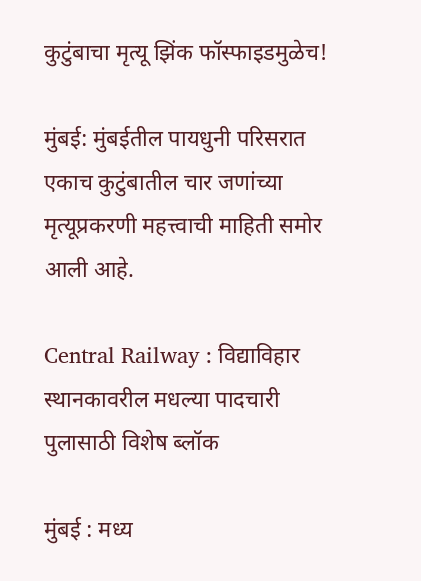कुटुंबाचा मृत्यू झिंक फॉस्फाइडमुळेच!

मुंबई: मुंबईतील पायधुनी परिसरात एकाच कुटुंबातील चार जणांच्या मृत्यूप्रकरणी महत्त्वाची माहिती समोर आली आहे.

Central Railway : विद्याविहार स्थानकावरील मधल्या पादचारी पुलासाठी विशेष ब्लॉक

मुंबई : मध्य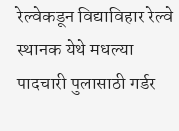रेल्वेकडून विद्याविहार रेल्वे स्थानक येथे मधल्या पादचारी पुलासाठी गर्डर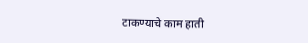टाकण्याचे काम हाती